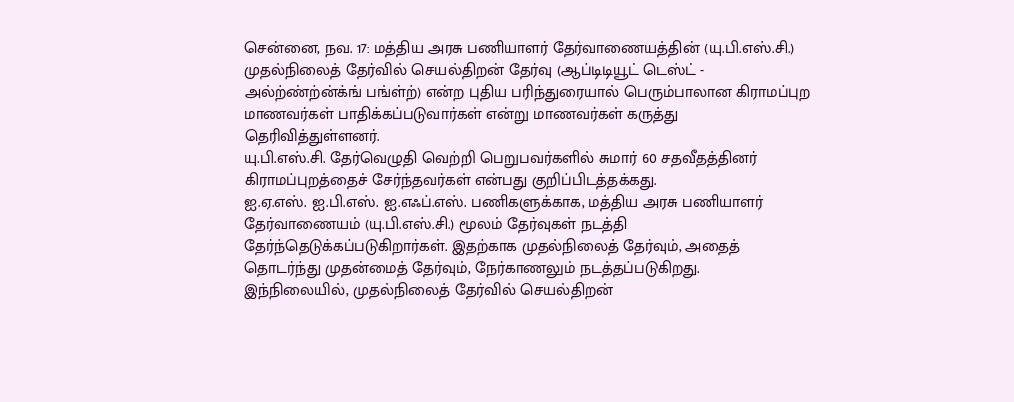சென்னை, நவ. 17: மத்திய அரசு பணியாளர் தேர்வாணையத்தின் (யு.பி.எஸ்.சி.) முதல்நிலைத் தேர்வில் செயல்திறன் தேர்வு (ஆப்டிடியூட் டெஸ்ட் - அல்ற்ண்ற்ன்க்ங் பங்ள்ற்) என்ற புதிய பரிந்துரையால் பெரும்பாலான கிராமப்புற மாணவர்கள் பாதிக்கப்படுவார்கள் என்று மாணவர்கள் கருத்து தெரிவித்துள்ளனர்.
யு.பி.எஸ்.சி. தேர்வெழுதி வெற்றி பெறுபவர்களில் சுமார் 60 சதவீதத்தினர் கிராமப்புறத்தைச் சேர்ந்தவர்கள் என்பது குறிப்பிடத்தக்கது.
ஐ.ஏ.எஸ். ஐ.பி.எஸ். ஐ.எஃப்.எஸ். பணிகளுக்காக, மத்திய அரசு பணியாளர் தேர்வாணையம் (யு.பி.எஸ்.சி.) மூலம் தேர்வுகள் நடத்தி தேர்ந்தெடுக்கப்படுகிறார்கள். இதற்காக முதல்நிலைத் தேர்வும், அதைத் தொடர்ந்து முதன்மைத் தேர்வும், நேர்காணலும் நடத்தப்படுகிறது.
இந்நிலையில், முதல்நிலைத் தேர்வில் செயல்திறன்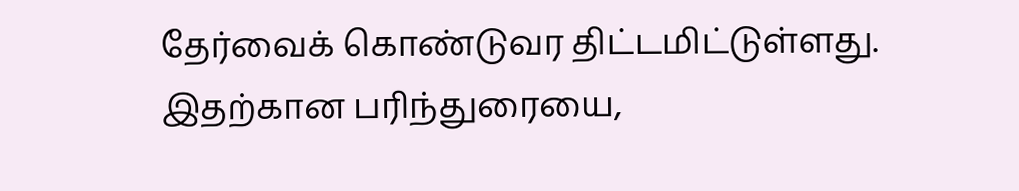தேர்வைக் கொண்டுவர திட்டமிட்டுள்ளது. இதற்கான பரிந்துரையை,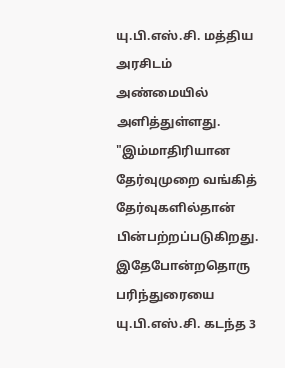யு.பி.எஸ்.சி. மத்திய அரசிடம் அண்மையில் அளித்துள்ளது.
"இம்மாதிரியான தேர்வுமுறை வங்கித் தேர்வுகளில்தான் பின்பற்றப்படுகிறது. இதேபோன்றதொரு பரிந்துரையை யு.பி.எஸ்.சி. கடந்த 3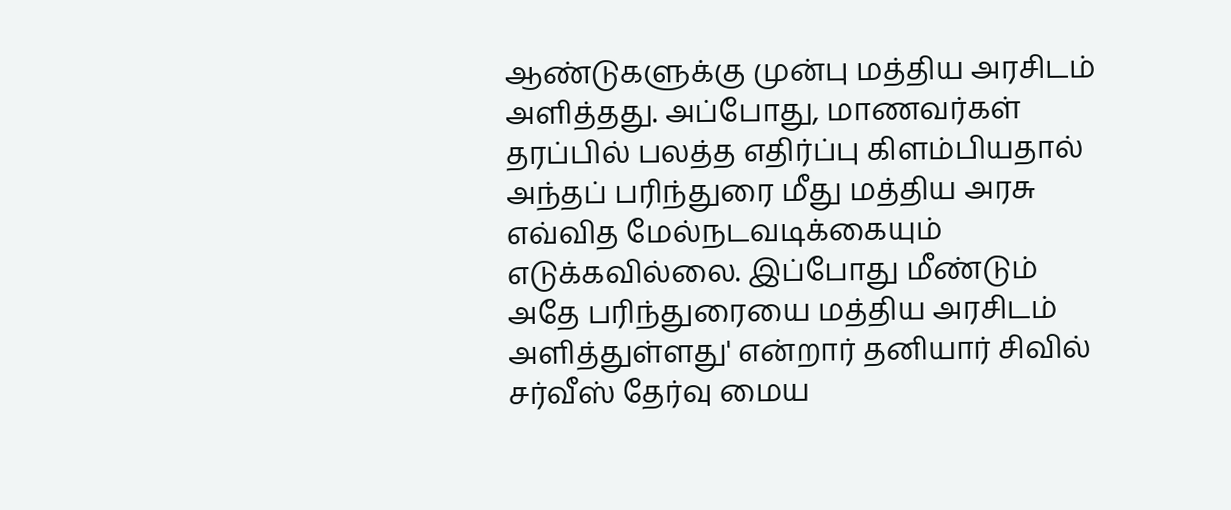ஆண்டுகளுக்கு முன்பு மத்திய அரசிடம் அளித்தது. அப்போது, மாணவர்கள் தரப்பில் பலத்த எதிர்ப்பு கிளம்பியதால் அந்தப் பரிந்துரை மீது மத்திய அரசு எவ்வித மேல்நடவடிக்கையும் எடுக்கவில்லை. இப்போது மீண்டும் அதே பரிந்துரையை மத்திய அரசிடம் அளித்துள்ளது' என்றார் தனியார் சிவில் சர்வீஸ் தேர்வு மைய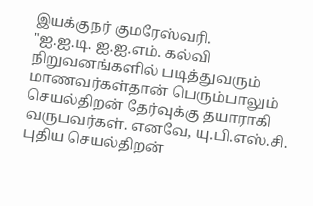இயக்குநர் குமரேஸ்வரி.
"ஐ.ஐ.டி. ஐ.ஐ.எம். கல்வி நிறுவனங்களில் படித்துவரும் மாணவர்கள்தான் பெரும்பாலும் செயல்திறன் தேர்வுக்கு தயாராகி வருபவர்கள். எனவே, யு.பி.எஸ்.சி. புதிய செயல்திறன்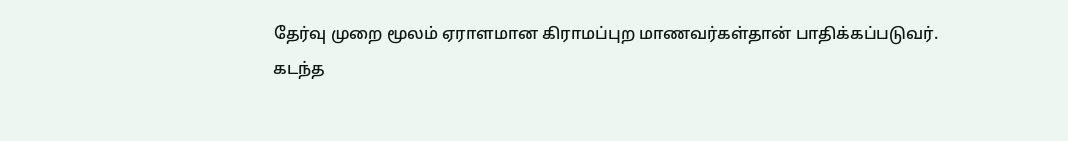தேர்வு முறை மூலம் ஏராளமான கிராமப்புற மாணவர்கள்தான் பாதிக்கப்படுவர்.
கடந்த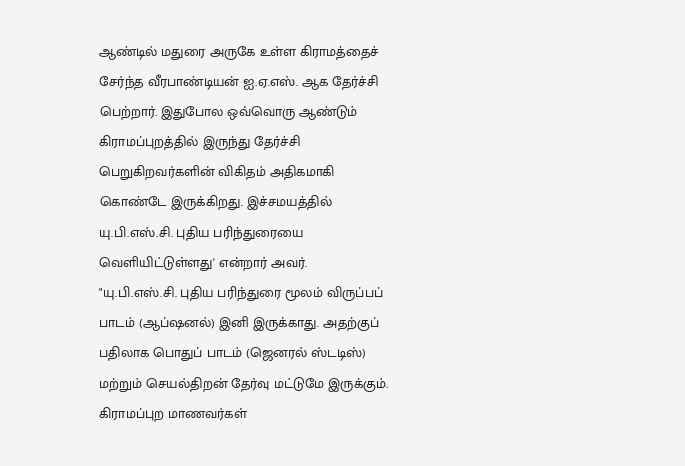ஆண்டில் மதுரை அருகே உள்ள கிராமத்தைச் சேர்ந்த வீரபாண்டியன் ஐ.ஏ.எஸ். ஆக தேர்ச்சி பெற்றார். இதுபோல ஒவ்வொரு ஆண்டும் கிராமப்புறத்தில் இருந்து தேர்ச்சி பெறுகிறவர்களின் விகிதம் அதிகமாகி கொண்டே இருக்கிறது. இச்சமயத்தில் யு.பி.எஸ்.சி. புதிய பரிந்துரையை வெளியிட்டுள்ளது' என்றார் அவர்.
"யு.பி.எஸ்.சி. புதிய பரிந்துரை மூலம் விருப்பப் பாடம் (ஆப்ஷனல்) இனி இருக்காது. அதற்குப் பதிலாக பொதுப் பாடம் (ஜெனரல் ஸ்டடிஸ்) மற்றும் செயல்திறன் தேர்வு மட்டுமே இருக்கும். கிராமப்புற மாணவர்கள்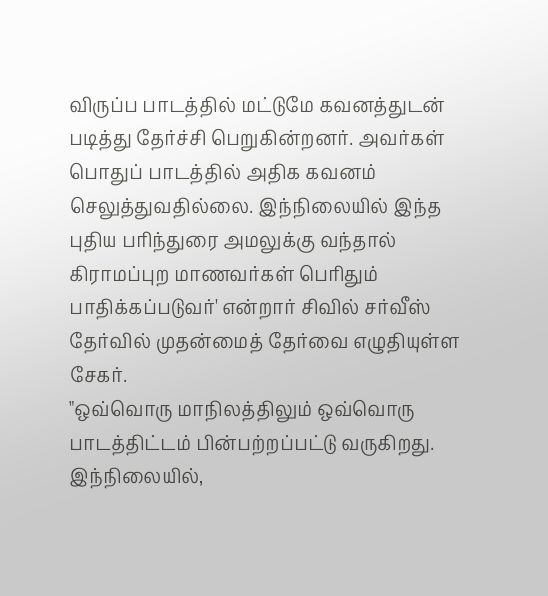விருப்ப பாடத்தில் மட்டுமே கவனத்துடன் படித்து தேர்ச்சி பெறுகின்றனர். அவர்கள் பொதுப் பாடத்தில் அதிக கவனம் செலுத்துவதில்லை. இந்நிலையில் இந்த புதிய பரிந்துரை அமலுக்கு வந்தால் கிராமப்புற மாணவர்கள் பெரிதும் பாதிக்கப்படுவர்' என்றார் சிவில் சர்வீஸ் தேர்வில் முதன்மைத் தேர்வை எழுதியுள்ள சேகர்.
"ஒவ்வொரு மாநிலத்திலும் ஒவ்வொரு பாடத்திட்டம் பின்பற்றப்பட்டு வருகிறது. இந்நிலையில்,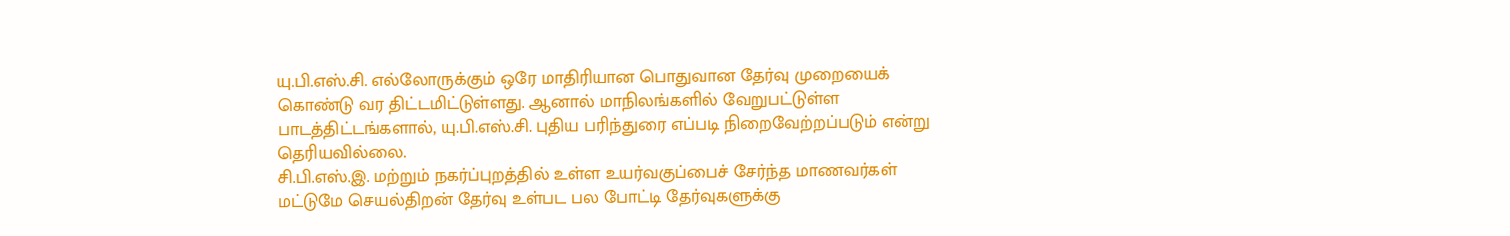யு.பி.எஸ்.சி. எல்லோருக்கும் ஒரே மாதிரியான பொதுவான தேர்வு முறையைக் கொண்டு வர திட்டமிட்டுள்ளது. ஆனால் மாநிலங்களில் வேறுபட்டுள்ள பாடத்திட்டங்களால், யு.பி.எஸ்.சி. புதிய பரிந்துரை எப்படி நிறைவேற்றப்படும் என்று தெரியவில்லை.
சி.பி.எஸ்.இ. மற்றும் நகர்ப்புறத்தில் உள்ள உயர்வகுப்பைச் சேர்ந்த மாணவர்கள் மட்டுமே செயல்திறன் தேர்வு உள்பட பல போட்டி தேர்வுகளுக்கு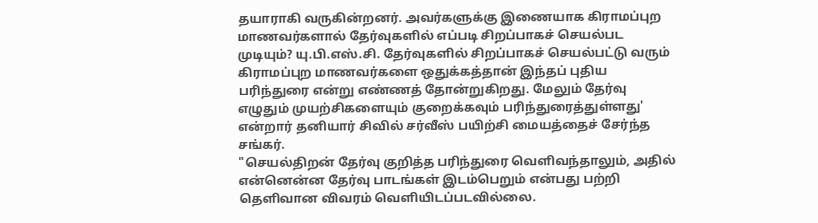தயாராகி வருகின்றனர். அவர்களுக்கு இணையாக கிராமப்புற மாணவர்களால் தேர்வுகளில் எப்படி சிறப்பாகச் செயல்பட முடியும்? யு.பி.எஸ்.சி. தேர்வுகளில் சிறப்பாகச் செயல்பட்டு வரும் கிராமப்புற மாணவர்களை ஒதுக்கத்தான் இந்தப் புதிய பரிந்துரை என்று எண்ணத் தோன்றுகிறது. மேலும் தேர்வு எழுதும் முயற்சிகளையும் குறைக்கவும் பரிந்துரைத்துள்ளது' என்றார் தனியார் சிவில் சர்வீஸ் பயிற்சி மையத்தைச் சேர்ந்த சங்கர்.
"செயல்திறன் தேர்வு குறித்த பரிந்துரை வெளிவந்தாலும், அதில் என்னென்ன தேர்வு பாடங்கள் இடம்பெறும் என்பது பற்றி தெளிவான விவரம் வெளியிடப்படவில்லை.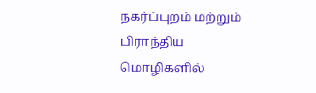நகர்ப்புறம் மற்றும் பிராந்திய மொழிகளில்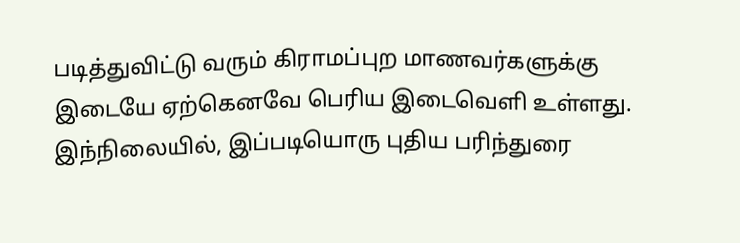படித்துவிட்டு வரும் கிராமப்புற மாணவர்களுக்கு இடையே ஏற்கெனவே பெரிய இடைவெளி உள்ளது. இந்நிலையில், இப்படியொரு புதிய பரிந்துரை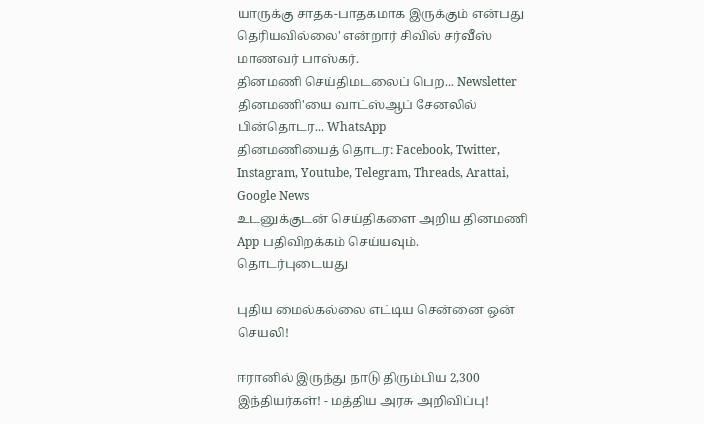யாருக்கு சாதக-பாதகமாக இருக்கும் என்பது தெரியவில்லை' என்றார் சிவில் சர்வீஸ் மாணவர் பாஸ்கர்.
தினமணி செய்திமடலைப் பெற... Newsletter
தினமணி'யை வாட்ஸ்ஆப் சேனலில் பின்தொடர... WhatsApp
தினமணியைத் தொடர: Facebook, Twitter, Instagram, Youtube, Telegram, Threads, Arattai, Google News
உடனுக்குடன் செய்திகளை அறிய தினமணி App பதிவிறக்கம் செய்யவும்.
தொடர்புடையது

புதிய மைல்கல்லை எட்டிய சென்னை ஒன் செயலி!

ஈரானில் இருந்து நாடு திரும்பிய 2,300 இந்தியர்கள்! - மத்திய அரசு அறிவிப்பு!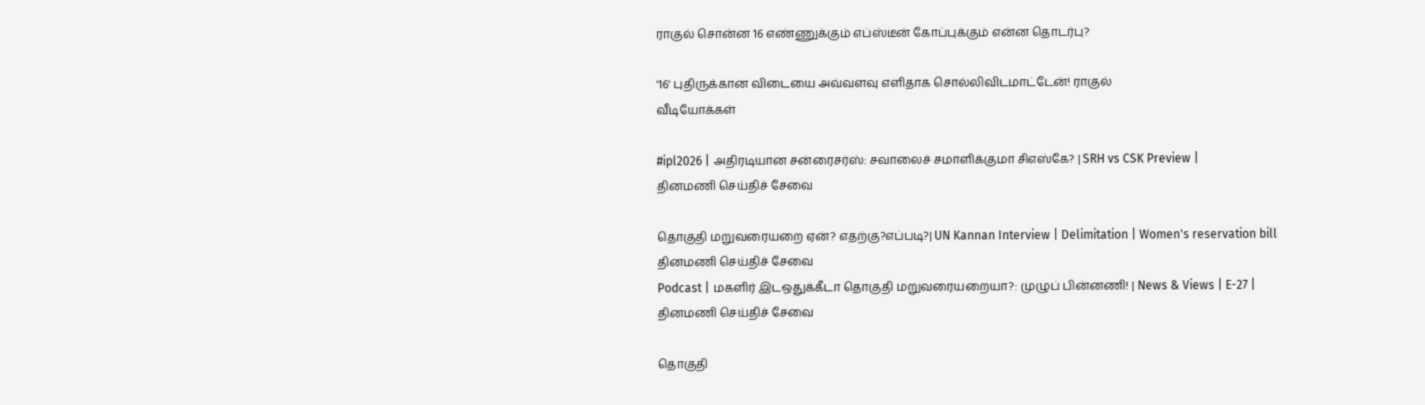ராகுல் சொன்ன 16 எண்ணுக்கும் எப்ஸ்டீன் கோப்புக்கும் என்ன தொடர்பு?

'16' புதிருக்கான விடையை அவ்வளவு எளிதாக சொல்லிவிடமாட்டேன்! ராகுல்
வீடியோக்கள்

#ipl2026 | அதிரடியான சன்ரைசர்ஸ்: சவாலைச் சமாளிக்குமா சிஎஸ்கே? | SRH vs CSK Preview |
தினமணி செய்திச் சேவை

தொகுதி மறுவரையறை ஏன்? எதற்கு?எப்படி?| UN Kannan Interview | Delimitation | Women's reservation bill
தினமணி செய்திச் சேவை
Podcast | மகளிர் இடஒதுக்கீடா தொகுதி மறுவரையறையா?: முழுப் பின்னணி! | News & Views | E-27 |
தினமணி செய்திச் சேவை

தொகுதி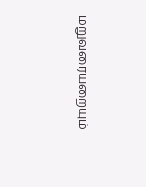மறுவரையறையும்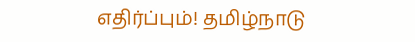எதிர்ப்பும்! தமிழ்நாடு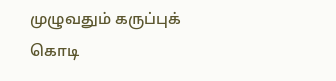முழுவதும் கருப்புக் கொடி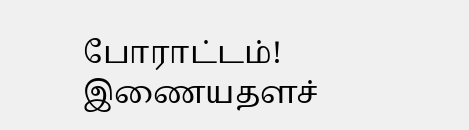போராட்டம்!
இணையதளச்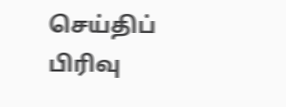செய்திப் பிரிவு